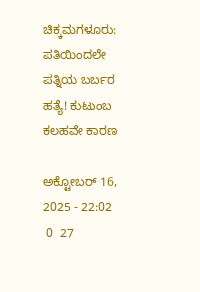ಚಿಕ್ಕಮಗಳೂರು: ಪತಿಯಿಂದಲೇ ಪತ್ನಿಯ ಬರ್ಬರ ಹತ್ಯೆ! ಕುಟುಂಬ ಕಲಹವೇ ಕಾರಣ

ಅಕ್ಟೋಬರ್ 16, 2025 - 22:02
 0  27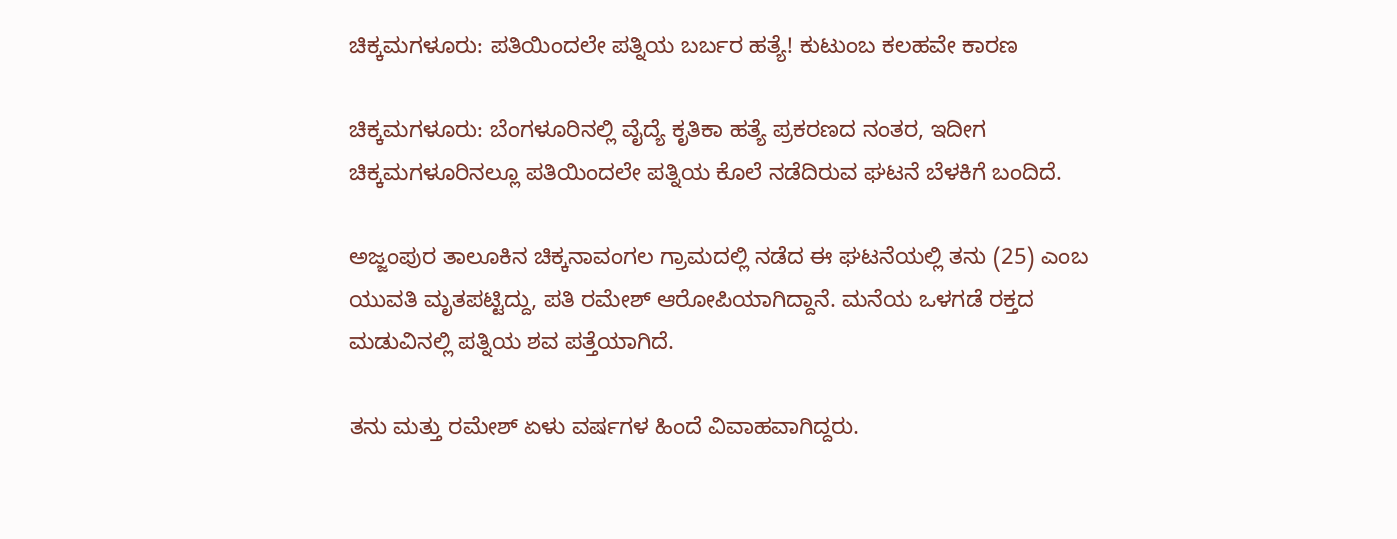ಚಿಕ್ಕಮಗಳೂರು: ಪತಿಯಿಂದಲೇ ಪತ್ನಿಯ ಬರ್ಬರ ಹತ್ಯೆ! ಕುಟುಂಬ ಕಲಹವೇ ಕಾರಣ

ಚಿಕ್ಕಮಗಳೂರು: ಬೆಂಗಳೂರಿನಲ್ಲಿ ವೈದ್ಯೆ ಕೃತಿಕಾ ಹತ್ಯೆ ಪ್ರಕರಣದ ನಂತರ, ಇದೀಗ ಚಿಕ್ಕಮಗಳೂರಿನಲ್ಲೂ ಪತಿಯಿಂದಲೇ ಪತ್ನಿಯ ಕೊಲೆ ನಡೆದಿರುವ ಘಟನೆ ಬೆಳಕಿಗೆ ಬಂದಿದೆ.

ಅಜ್ಜಂಪುರ ತಾಲೂಕಿನ ಚಿಕ್ಕನಾವಂಗಲ ಗ್ರಾಮದಲ್ಲಿ ನಡೆದ ಈ ಘಟನೆಯಲ್ಲಿ ತನು (25) ಎಂಬ ಯುವತಿ ಮೃತಪಟ್ಟಿದ್ದು, ಪತಿ ರಮೇಶ್‌ ಆರೋಪಿಯಾಗಿದ್ದಾನೆ. ಮನೆಯ ಒಳಗಡೆ ರಕ್ತದ ಮಡುವಿನಲ್ಲಿ ಪತ್ನಿಯ ಶವ ಪತ್ತೆಯಾಗಿದೆ.

ತನು ಮತ್ತು ರಮೇಶ್‌ ಏಳು ವರ್ಷಗಳ ಹಿಂದೆ ವಿವಾಹವಾಗಿದ್ದರು.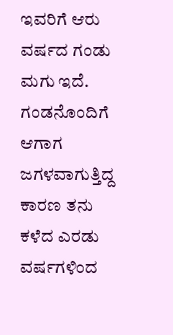ಇವರಿಗೆ ಆರು ವರ್ಷದ ಗಂಡು ಮಗು ಇದೆ. ಗಂಡನೊಂದಿಗೆ ಆಗಾಗ ಜಗಳವಾಗುತ್ತಿದ್ದ ಕಾರಣ ತನು ಕಳೆದ ಎರಡು ವರ್ಷಗಳಿಂದ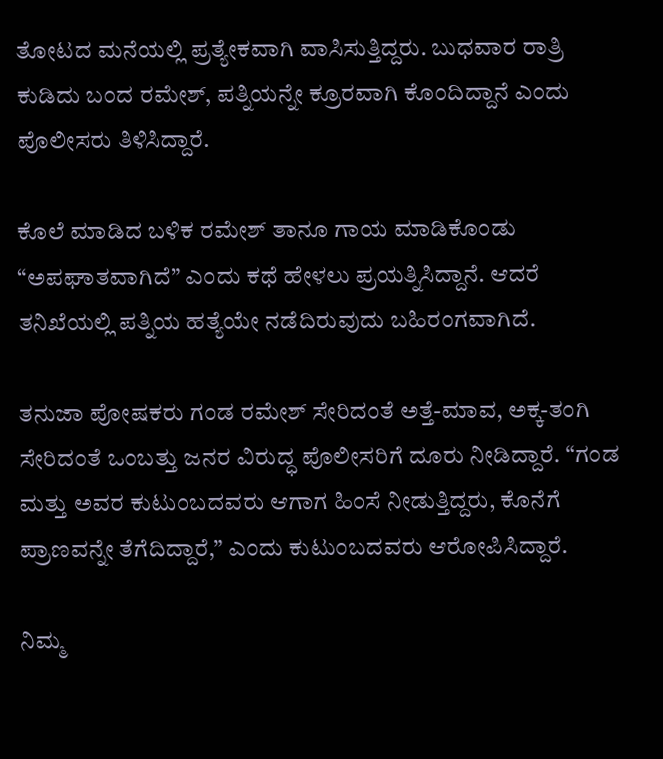ತೋಟದ ಮನೆಯಲ್ಲಿ ಪ್ರತ್ಯೇಕವಾಗಿ ವಾಸಿಸುತ್ತಿದ್ದರು. ಬುಧವಾರ ರಾತ್ರಿ ಕುಡಿದು ಬಂದ ರಮೇಶ್‌, ಪತ್ನಿಯನ್ನೇ ಕ್ರೂರವಾಗಿ ಕೊಂದಿದ್ದಾನೆ ಎಂದು ಪೊಲೀಸರು ತಿಳಿಸಿದ್ದಾರೆ.

ಕೊಲೆ ಮಾಡಿದ ಬಳಿಕ ರಮೇಶ್‌ ತಾನೂ ಗಾಯ ಮಾಡಿಕೊಂಡು “ಅಪಘಾತವಾಗಿದೆ” ಎಂದು ಕಥೆ ಹೇಳಲು ಪ್ರಯತ್ನಿಸಿದ್ದಾನೆ. ಆದರೆ ತನಿಖೆಯಲ್ಲಿ ಪತ್ನಿಯ ಹತ್ಯೆಯೇ ನಡೆದಿರುವುದು ಬಹಿರಂಗವಾಗಿದೆ.

ತನುಜಾ ಪೋಷಕರು ಗಂಡ ರಮೇಶ್‌ ಸೇರಿದಂತೆ ಅತ್ತೆ-ಮಾವ, ಅಕ್ಕ-ತಂಗಿ ಸೇರಿದಂತೆ ಒಂಬತ್ತು ಜನರ ವಿರುದ್ಧ ಪೊಲೀಸರಿಗೆ ದೂರು ನೀಡಿದ್ದಾರೆ. “ಗಂಡ ಮತ್ತು ಅವರ ಕುಟುಂಬದವರು ಆಗಾಗ ಹಿಂಸೆ ನೀಡುತ್ತಿದ್ದರು, ಕೊನೆಗೆ ಪ್ರಾಣವನ್ನೇ ತೆಗೆದಿದ್ದಾರೆ,” ಎಂದು ಕುಟುಂಬದವರು ಆರೋಪಿಸಿದ್ದಾರೆ.

ನಿಮ್ಮ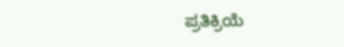ಪ್ರತಿಕ್ರಿಯೆ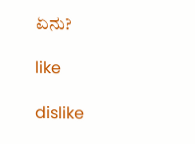ಏನು?

like

dislike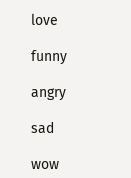love

funny

angry

sad

wow